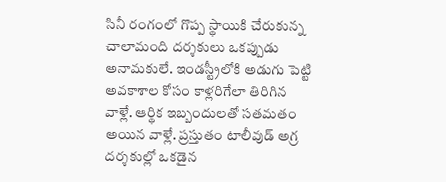సినీ రంగంలో గొప్ప స్థాయికి చేరుకున్న చాలామంది దర్శకులు ఒకప్పుడు అనామకులే. ఇండస్ట్రీలోకి అడుగు పెట్టి అవకాశాల కోసం కాళ్లరిగేలా తిరిగిన వాళ్లే. ఆర్థిక ఇబ్బందులతో సతమతం అయిన వాళ్లే. ప్రస్తుతం టాలీవుడ్ అగ్ర దర్శకుల్లో ఒకడైన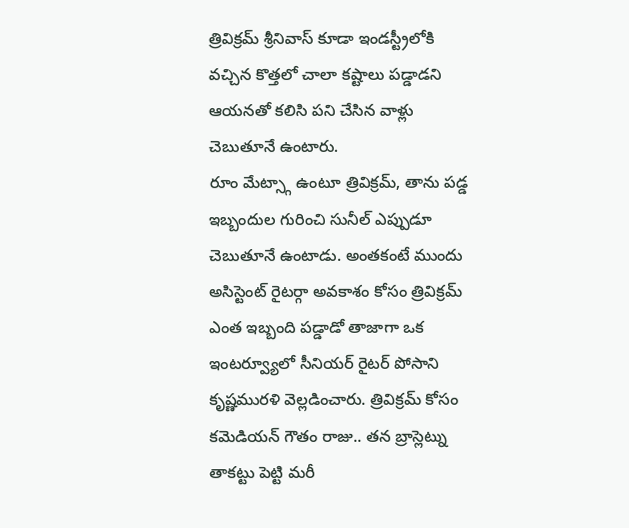త్రివిక్రమ్ శ్రీనివాస్ కూడా ఇండస్ట్రీలోకి వచ్చిన కొత్తలో చాలా కష్టాలు పడ్డాడని ఆయనతో కలిసి పని చేసిన వాళ్లు చెబుతూనే ఉంటారు.
రూం మేట్స్గా ఉంటూ త్రివిక్రమ్, తాను పడ్డ ఇబ్బందుల గురించి సునీల్ ఎప్పుడూ చెబుతూనే ఉంటాడు. అంతకంటే ముందు అసిస్టెంట్ రైటర్గా అవకాశం కోసం త్రివిక్రమ్ ఎంత ఇబ్బంది పడ్డాడో తాజాగా ఒక ఇంటర్వ్యూలో సీనియర్ రైటర్ పోసాని కృష్ణమురళి వెల్లడించారు. త్రివిక్రమ్ కోసం కమెడియన్ గౌతం రాజు.. తన బ్రాస్లెట్ను తాకట్టు పెట్టి మరీ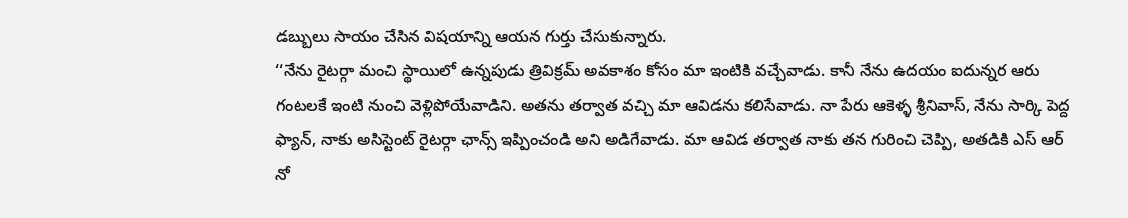డబ్బులు సాయం చేసిన విషయాన్ని ఆయన గుర్తు చేసుకున్నారు.
‘‘నేను రైటర్గా మంచి స్థాయిలో ఉన్నపుడు త్రివిక్రమ్ అవకాశం కోసం మా ఇంటికి వచ్చేవాడు. కానీ నేను ఉదయం ఐదున్నర ఆరు గంటలకే ఇంటి నుంచి వెళ్లిపోయేవాడిని. అతను తర్వాత వచ్చి మా ఆవిడను కలిసేవాడు. నా పేరు ఆకెళ్ళ శ్రీనివాస్, నేను సార్కి పెద్ద ఫ్యాన్, నాకు అసిస్టెంట్ రైటర్గా ఛాన్స్ ఇప్పించండి అని అడిగేవాడు. మా ఆవిడ తర్వాత నాకు తన గురించి చెప్పి, అతడికి ఎస్ ఆర్ నో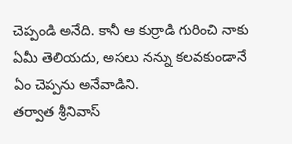చెప్పండి అనేది. కానీ ఆ కుర్రాడి గురించి నాకు ఏమీ తెలియదు, అసలు నన్ను కలవకుండానే ఏం చెప్పను అనేవాడిని.
తర్వాత శ్రీనివాస్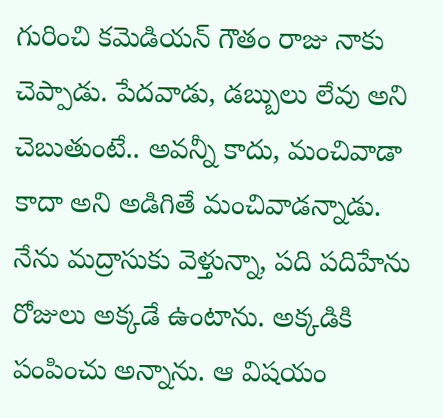గురించి కమెడియన్ గౌతం రాజు నాకు చెప్పాడు. పేదవాడు, డబ్బులు లేవు అని చెబుతుంటే.. అవన్నీ కాదు, మంచివాడా కాదా అని అడిగితే మంచివాడన్నాడు. నేను మద్రాసుకు వెళ్తున్నా, పది పదిహేను రోజులు అక్కడే ఉంటాను. అక్కడికి పంపించు అన్నాను. ఆ విషయం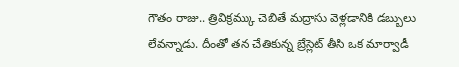గౌతం రాజు.. త్రివిక్రమ్కు చెబితే మద్రాసు వెళ్లడానికి డబ్బులు లేవన్నాడు. దీంతో తన చేతికున్న బ్రేస్లెట్ తీసి ఒక మార్వాడీ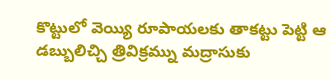కొట్టులో వెయ్యి రూపాయలకు తాకట్టు పెట్టి ఆ డబ్బులిచ్చి త్రివిక్రమ్ను మద్రాసుకు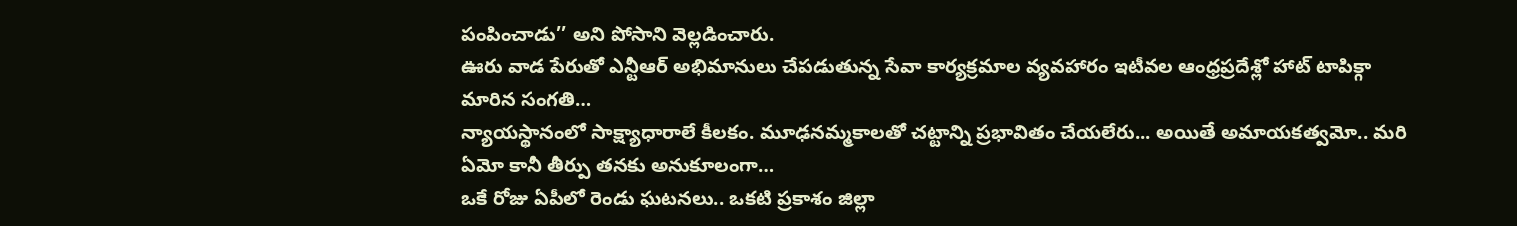పంపించాడు’’ అని పోసాని వెల్లడించారు.
ఊరు వాడ పేరుతో ఎన్టీఆర్ అభిమానులు చేపడుతున్న సేవా కార్యక్రమాల వ్యవహారం ఇటీవల ఆంధ్రప్రదేశ్లో హాట్ టాపిక్గా మారిన సంగతి…
న్యాయస్థానంలో సాక్ష్యాధారాలే కీలకం. మూఢనమ్మకాలతో చట్టాన్ని ప్రభావితం చేయలేరు... అయితే అమాయకత్వమో.. మరి ఏమో కానీ తీర్పు తనకు అనుకూలంగా…
ఒకే రోజు ఏపీలో రెండు ఘటనలు.. ఒకటి ప్రకాశం జిల్లా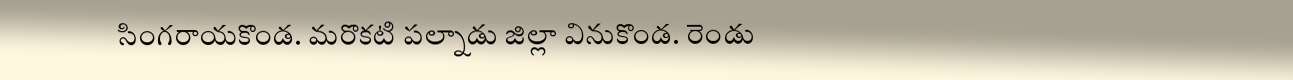సింగరాయకొండ. మరొకటి పల్నాడు జిల్లా వినుకొండ. రెండు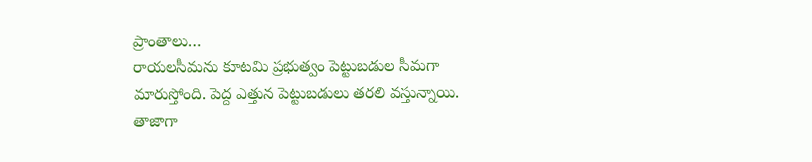ప్రాంతాలు…
రాయలసీమను కూటమి ప్రభుత్వం పెట్టుబడుల సీమగా మారుస్తోంది. పెద్ద ఎత్తున పెట్టుబడులు తరలి వస్తున్నాయి. తాజాగా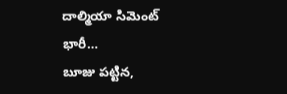దాల్మియా సిమెంట్ భారీ…
బూజు పట్టిన,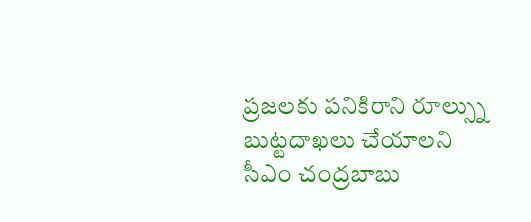ప్రజలకు పనికిరాని రూల్స్ను బుట్టదాఖలు చేయాలని సీఎం చంద్రబాబు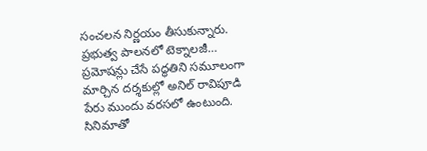సంచలన నిర్ణయం తీసుకున్నారు. ప్రభుత్వ పాలనలో టెక్నాలజీ…
ప్రమోషన్లు చేసే పద్ధతిని సమూలంగా మార్చిన దర్శకుల్లో అనిల్ రావిపూడి పేరు ముందు వరసలో ఉంటుంది. సినిమాతో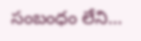సంబంధం లేని…